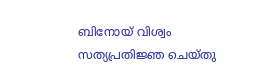ബിനോയ് വിശ്വം സത്യപ്രതിജ്ഞ ചെയ്തു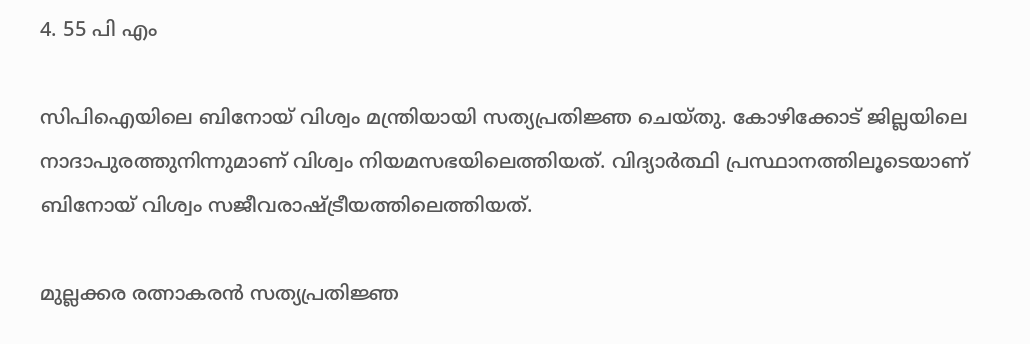4. 55 പി എം

സിപിഐയിലെ ബിനോയ് വിശ്വം മന്ത്രിയായി സത്യപ്രതിജ്ഞ ചെയ്തു. കോഴിക്കോട് ജില്ലയിലെ നാദാപുരത്തുനിന്നുമാണ് വിശ്വം നിയമസഭയിലെത്തിയത്. വിദ്യാര്‍ത്ഥി പ്രസ്ഥാനത്തിലൂടെയാണ് ബിനോയ് വിശ്വം സജീവരാഷ്ട്രീയത്തിലെത്തിയത്.

മുല്ലക്കര രത്നാകരന്‍ സത്യപ്രതിജ്ഞ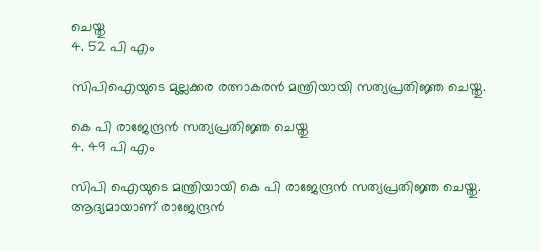ചെയ്തു
4. 52 പി എം

സിപിഐയുടെ മുല്ലക്കര രത്നാകരന്‍ മന്ത്രിയായി സത്യപ്രതിജ്ഞ ചെയ്തു.

കെ പി രാജേന്ദ്രന്‍ സത്യപ്രതിജ്ഞ ചെയ്തു
4. 49 പി എം

സിപി ഐയുടെ മന്ത്രിയായി കെ പി രാജേന്ദ്രന്‍ സത്യപ്രതിജ്ഞ ചെയ്തു. ആദ്യമായാണ് രാജേന്ദ്രന്‍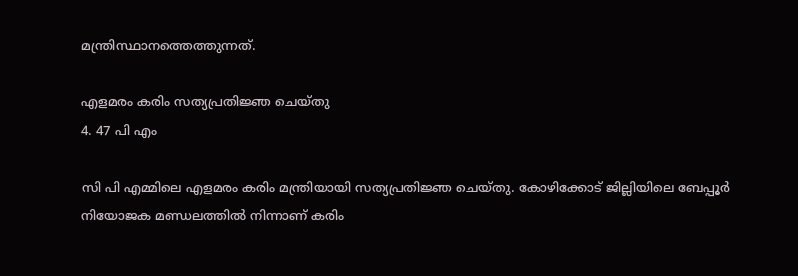മന്ത്രിസ്ഥാനത്തെത്തുന്നത്.

എളമരം കരിം സത്യപ്രതിജ്ഞ ചെയ്തു
4. 47 പി എം

സി പി എമ്മിലെ എളമരം കരിം മന്ത്രിയായി സത്യപ്രതിജ്ഞ ചെയ്തു. കോഴിക്കോട് ജില്ലിയിലെ ബേപ്പൂര്‍ നിയോജക മണ്ഡലത്തില്‍ നിന്നാണ് കരിം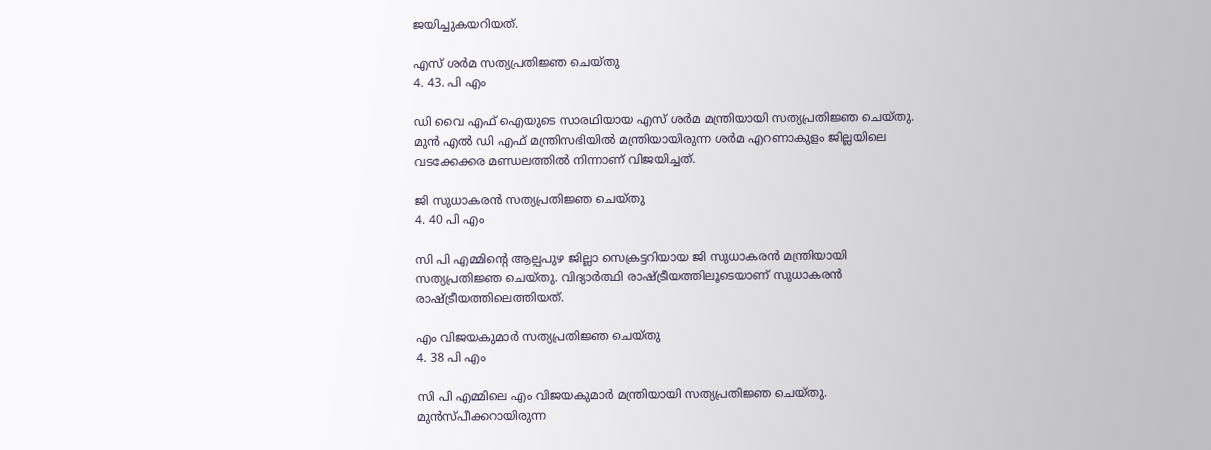ജയിച്ചുകയറിയത്.

എസ് ശര്‍മ സത്യപ്രതിജ്ഞ ചെയ്തു
4. 43. പി എം

ഡി വൈ എഫ് ഐയുടെ സാരഥിയായ എസ് ശര്‍മ മന്ത്രിയായി സത്യപ്രതിജ്ഞ ചെയ്തു. മുന്‍ എല്‍ ഡി എഫ് മന്ത്രിസഭിയില്‍ മന്ത്രിയായിരുന്ന ശര്‍മ എറണാകുളം ജില്ലയിലെ വടക്കേക്കര മണ്ഡലത്തില്‍ നിന്നാണ് വിജയിച്ചത്.

ജി സുധാകരന്‍ സത്യപ്രതിജ്ഞ ചെയ്തു
4. 40 പി എം

സി പി എമ്മിന്റെ ആല്പപുഴ ജില്ലാ സെക്രട്ടറിയായ ജി സുധാകരന്‍ മന്ത്രിയായി സത്യപ്രതിജ്ഞ ചെയ്തു. വിദ്യാര്‍ത്ഥി രാഷ്ട്രീയത്തിലൂടെയാണ് സുധാകരന്‍ രാഷ്ട്രീയത്തിലെത്തിയത്.

എം വിജയകുമാര്‍ സത്യപ്രതിജ്ഞ ചെയ്തു
4. 38 പി എം

സി പി എമ്മിലെ എം വിജയകുമാര്‍ മന്ത്രിയായി സത്യപ്രതിജ്ഞ ചെയ്തു. മുന്‍സ്പീക്കറായിരുന്ന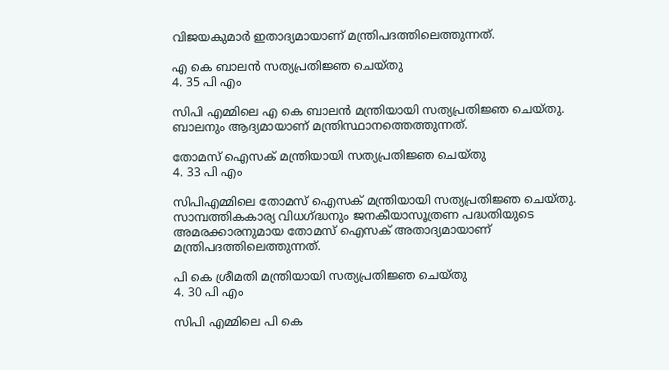വിജയകുമാര്‍ ഇതാദ്യമായാണ് മന്ത്രിപദത്തിലെത്തുന്നത്.

എ കെ ബാലന്‍ സത്യപ്രതിജ്ഞ ചെയ്തു
4. 35 പി എം

സിപി എമ്മിലെ എ കെ ബാലന്‍ മന്ത്രിയായി സത്യപ്രതിജ്ഞ ചെയ്തു. ബാലനും ആദ്യമായാണ് മന്ത്രിസ്ഥാനത്തെത്തുന്നത്.

തോമസ് ഐസക് മന്ത്രിയായി സത്യപ്രതിജ്ഞ ചെയ്തു
4. 33 പി എം

സിപിഎമ്മിലെ തോമസ് ഐസക് മന്ത്രിയായി സത്യപ്രതിജ്ഞ ചെയ്തു. സാമ്പത്തികകാര്യ വിധഗ്ദ്ധനും ജനകീയാസൂത്രണ പദ്ധതിയുടെ അമരക്കാരനുമായ തോമസ് ഐസക് അതാദ്യമായാണ് മന്ത്രിപദത്തിലെത്തുന്നത്.

പി കെ ശ്രീമതി മന്ത്രിയായി സത്യപ്രതിജ്ഞ ചെയ്തു
4. 30 പി എം

സിപി എമ്മിലെ പി കെ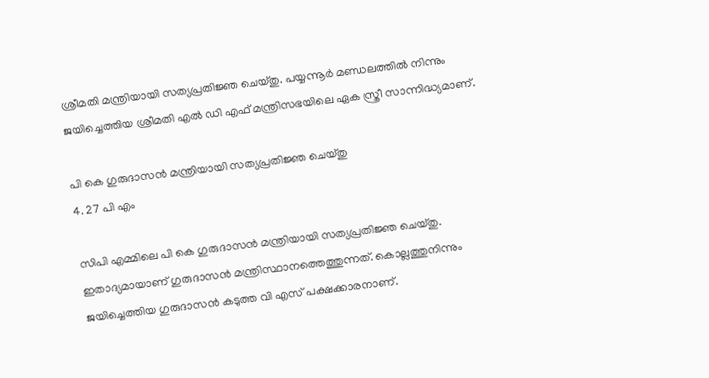ശ്രീമതി മന്ത്രിയായി സത്യപ്രതിജ്ഞ ചെയ്തു. പയ്യന്നൂര്‍ മണ്ഡലത്തില്‍ നിന്നും ജയിച്ചെത്തിയ ശ്രീമതി എല്‍ ഡി എഫ് മന്ത്രിസഭയിലെ ഏക സ്ത്രീ സാന്നിദ്ധ്യമാണ്.

പി കെ ഗുരുദാസന്‍ മന്ത്രിയായി സത്യപ്രതിജ്ഞ ചെയ്തു
4. 27 പി എം

സിപി എമ്മിലെ പി കെ ഗുരുദാസന്‍ മന്ത്രിയായി സത്യപ്രതിജ്ഞ ചെയ്തു. ഇതാദ്യമായാണ് ഗുരുദാസന്‍ മന്ത്രിസ്ഥാനത്തെത്തുന്നത്. കൊല്ലത്തുനിന്നും ജയിച്ചെത്തിയ ഗുരുദാസന്‍ കടുത്ത വി എസ് പക്ഷക്കാരനാണ്.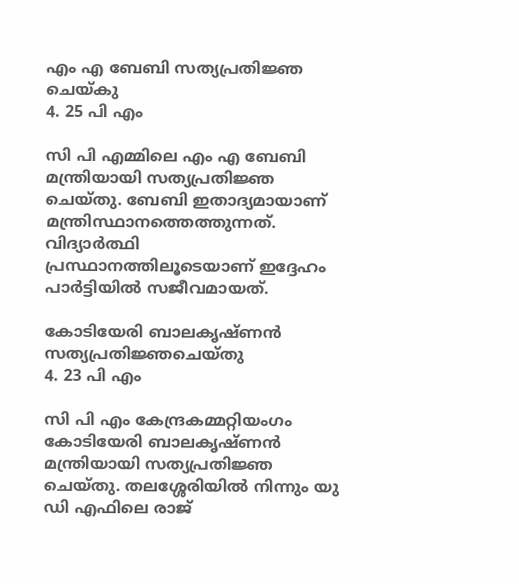എം എ ബേബി സത്യപ്രതിജ്ഞ ചെയ്കു
4. 25 പി എം

സി പി എമ്മിലെ എം എ ബേബി മന്ത്രിയായി സത്യപ്രതിജ്ഞ ചെയ്തു. ബേബി ഇതാദ്യമായാണ് മന്ത്രിസ്ഥാനത്തെത്തുന്നത്. വിദ്യാര്‍ത്ഥി പ്രസ്ഥാനത്തിലൂടെയാണ് ഇദ്ദേഹം പാര്‍ട്ടിയില്‍ സജീവമായത്.

കോടിയേരി ബാലകൃഷ്ണന്‍ സത്യപ്രതിജ്ഞചെയ്തു
4. 23 പി എം

സി പി എം കേന്ദ്രകമ്മറ്റിയംഗം കോടിയേരി ബാലകൃഷ്ണന്‍ മന്ത്രിയായി സത്യപ്രതിജ്ഞ ചെയ്തു. തലശ്ശേരിയില്‍ നിന്നും യു ഡി എഫിലെ രാജ്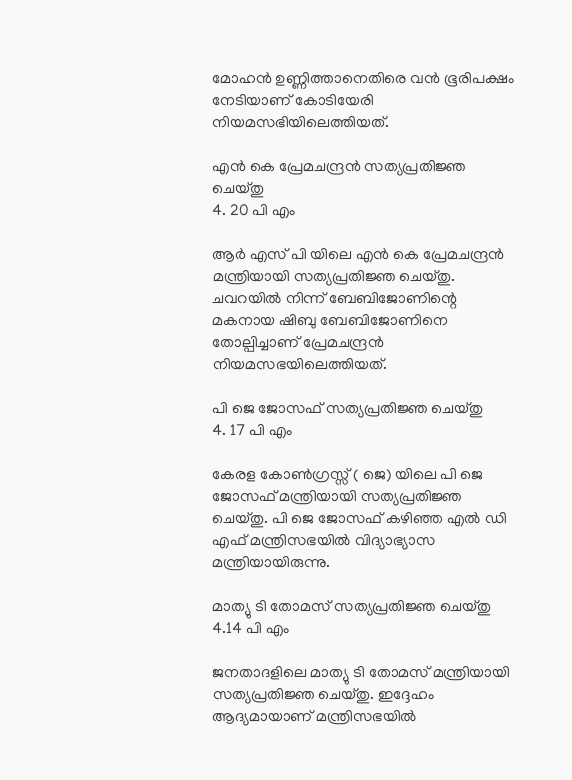മോഹന്‍ ഉണ്ണിത്താനെതിരെ വന്‍ ഭൂരിപക്ഷം നേടിയാണ് കോടിയേരി നിയമസഭിയിലെത്തിയത്.

എന്‍ കെ പ്രേമചന്ദ്രന്‍ സത്യപ്രതിജ്ഞ ചെയ്തു
4. 20 പി എം

ആര്‍ എസ് പി യിലെ എന്‍ കെ പ്രേമചന്ദ്രന്‍ മന്ത്രിയായി സത്യപ്രതിജ്ഞ ചെയ്തു. ചവറയില്‍ നിന്ന് ബേബിജോണിന്റെ മകനായ ഷിബു ബേബിജോണിനെ തോല്പിച്ചാണ് പ്രേമചന്ദ്രന്‍ നിയമസഭയിലെത്തിയത്.

പി ജെ ജോസഫ് സത്യപ്രതിജ്ഞ ചെയ്തു
4. 17 പി എം

കേരള കോണ്‍ഗ്രസ്സ് ( ജെ) യിലെ പി ജെ ജോസഫ് മന്ത്രിയായി സത്യപ്രതിജ്ഞ ചെയ്തു. പി ജെ ജോസഫ് കഴിഞ്ഞ എല്‍ ഡി എഫ് മന്ത്രിസഭയില്‍ വിദ്യാഭ്യാസ മന്ത്രിയായിരുന്നു.

മാത്യു ടി തോമസ് സത്യപ്രതിജ്ഞ ചെയ്തു
4.14 പി എം

ജനതാദളിലെ മാത്യു ടി തോമസ് മന്ത്രിയായി സത്യപ്രതിജ്ഞ ചെയ്തു. ഇദ്ദേഹം ആദ്യമായാണ് മന്ത്രിസഭയില്‍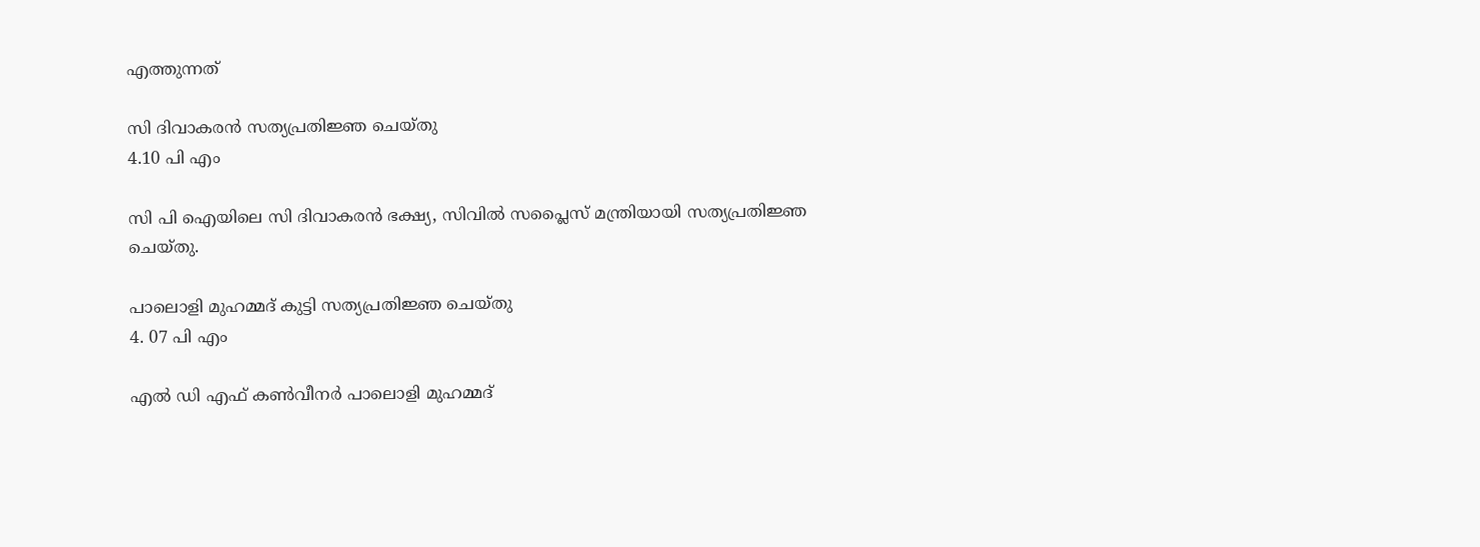എത്തുന്നത്

സി ദിവാകരന്‍ സത്യപ്രതിജ്ഞ ചെയ്തു
4.10 പി എം

സി പി ഐയിലെ സി ദിവാകരന്‍ ഭക്ഷ്യ, സിവില്‍ സപ്ലൈസ് മന്ത്രിയായി സത്യപ്രതിജ്ഞ ചെയ്തു.

പാലൊളി മുഹമ്മദ് കുട്ടി സത്യപ്രതിജ്ഞ ചെയ്തു
4. 07 പി എം

എല്‍ ഡി എഫ് കണ്‍വീനര്‍ പാലൊളി മുഹമ്മദ്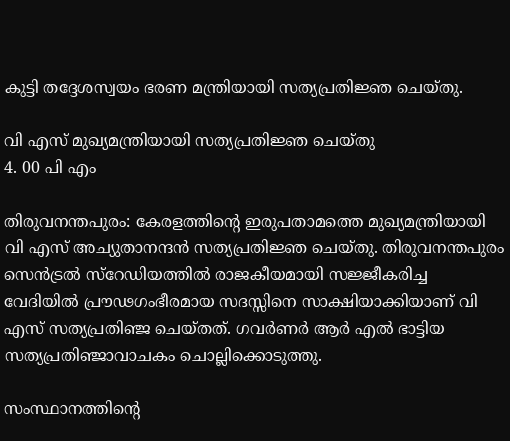കുട്ടി തദ്ദേശസ്വയം ഭരണ മന്ത്രിയായി സത്യപ്രതിജ്ഞ ചെയ്തു.

വി എസ് മുഖ്യമന്ത്രിയായി സത്യപ്രതിജ്ഞ ചെയ്തു
4. 00 പി എം

തിരുവനന്തപുരം: കേരളത്തിന്റെ ഇരുപതാമത്തെ മുഖ്യമന്ത്രിയായി വി എസ് അച്യുതാനന്ദന്‍ സത്യപ്രതിജ്ഞ ചെയ്തു. തിരുവനന്തപുരം സെന്‍ട്രല്‍ സ്റേഡിയത്തില്‍ രാജകീയമായി സജ്ജീകരിച്ച വേദിയില്‍ പ്രൗഢഗംഭീരമായ സദസ്സിനെ സാക്ഷിയാക്കിയാണ് വി എസ് സത്യപ്രതിഞ്ജ ചെയ്തത്. ഗവര്‍ണര്‍ ആര്‍ എല്‍ ഭാട്ടിയ സത്യപ്രതിഞ്ജാവാചകം ചൊല്ലിക്കൊടുത്തു.

സംസ്ഥാനത്തിന്റെ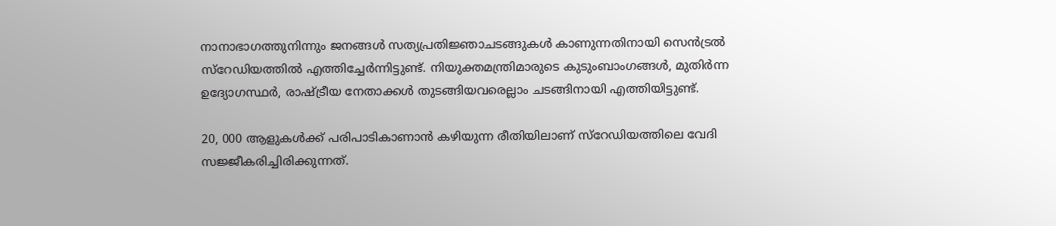നാനാഭാഗത്തുനിന്നും ജനങ്ങള്‍ സത്യപ്രതിജ്ഞാചടങ്ങുകള്‍ കാണുന്നതിനായി സെന്‍ട്രല്‍ സ്റേഡിയത്തില്‍ എത്തിച്ചേര്‍ന്നിട്ടുണ്ട്. നിയുക്തമന്ത്രിമാരുടെ കുടുംബാംഗങ്ങള്‍, മുതിര്‍ന്ന ഉദ്യോഗസ്ഥര്‍, രാഷ്ട്രീയ നേതാക്കള്‍ തുടങ്ങിയവരെല്ലാം ചടങ്ങിനായി എത്തിയിട്ടുണ്ട്.

20, 000 ആളുകള്‍ക്ക് പരിപാടികാണാന്‍ കഴിയുന്ന രീതിയിലാണ് സ്റേഡിയത്തിലെ വേദി സജ്ജീകരിച്ചിരിക്കുന്നത്.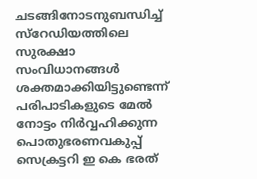ചടങ്ങിനോടനുബന്ധിച്ച് സ്റേഡിയത്തിലെ സുരക്ഷാ സംവിധാനങ്ങള്‍ ശക്തമാക്കിയിട്ടുണ്ടെന്ന് പരിപാടികളുടെ മേല്‍ നോട്ടം നിര്‍വ്വഹിക്കുന്ന പൊതുഭരണവകുപ്പ് സെക്രട്ടറി ഇ കെ ഭരത്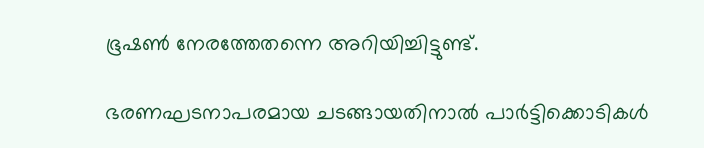ഭൂഷണ്‍ നേരത്തേതന്നെ അറിയിച്ചിട്ടുണ്ട്.

ഭരണഘടനാപരമായ ചടങ്ങായതിനാല്‍ പാര്‍ട്ടിക്കൊടികള്‍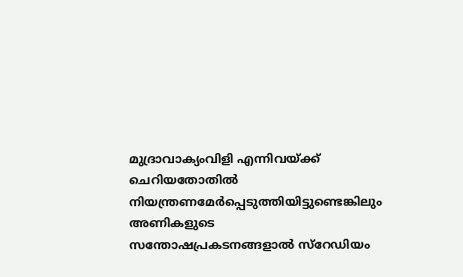മുദ്രാവാക്യംവിളി എന്നിവയ്ക്ക് ചെറിയതോതില്‍ നിയന്ത്രണമേര്‍പ്പെടുത്തിയിട്ടുണ്ടെങ്കിലും അണികളുടെ സന്തോഷപ്രകടനങ്ങളാല്‍ സ്റേഡിയം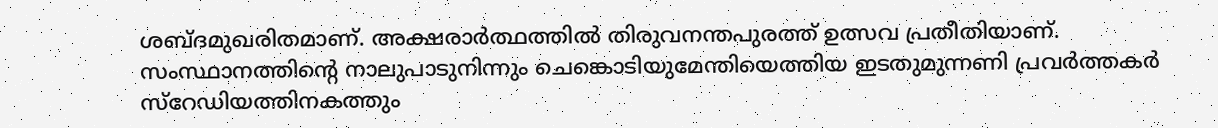ശബ്ദമുഖരിതമാണ്. അക്ഷരാര്‍ത്ഥത്തില്‍ തിരുവനന്തപുരത്ത് ഉത്സവ പ്രതീതിയാണ്. സംസ്ഥാനത്തിന്റെ നാലുപാടുനിന്നും ചെങ്കൊടിയുമേന്തിയെത്തിയ ഇടതുമുന്നണി പ്രവര്‍ത്തകര്‍ സ്റേഡിയത്തിനകത്തും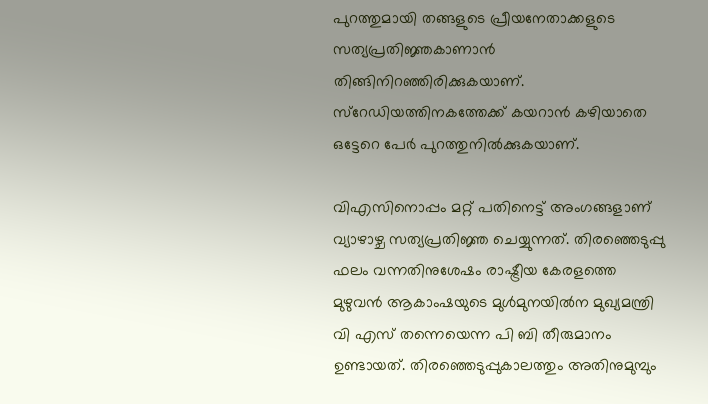പുറത്തുമായി തങ്ങളുടെ പ്രീയനേതാക്കളുടെ സത്യപ്രതിജ്ഞകാണാന്‍ തിങ്ങിനിറഞ്ഞിരിക്കുകയാണ്. സ്റേഡിയത്തിനകത്തേക്ക് കയറാന്‍ കഴിയാതെ ഒട്ടേറെ പേര്‍ പുറത്തുനില്‍ക്കുകയാണ്.

വിഎസിനൊപ്പം മറ്റ് പതിനെട്ട് അംഗങ്ങളാണ് വ്യാഴാഴ്ച സത്യപ്രതിജ്ഞ ചെയ്യുന്നത്. തിരഞ്ഞെടുപ്പു ഫലം വന്നതിനുശേഷം രാഷ്ട്രീയ കേരളത്തെ മുഴുവന്‍ ആകാംഷയുടെ മുള്‍മുനയില്‍ന മുഖ്യമന്ത്രി വി എസ് തന്നെയെന്ന പി ബി തീരുമാനം ഉണ്ടായത്. തിരഞ്ഞെടുപ്പുകാലത്തും അതിനുമുമ്പും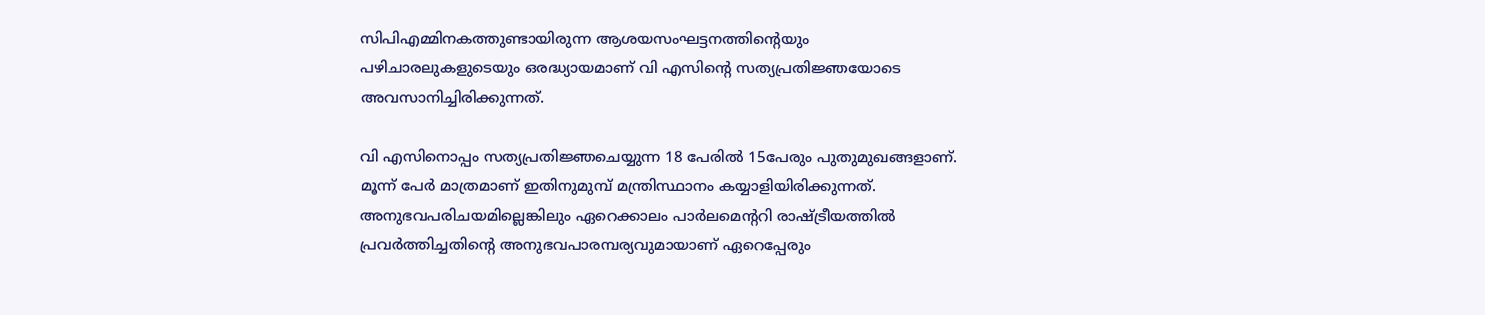സിപിഎമ്മിനകത്തുണ്ടായിരുന്ന ആശയസംഘട്ടനത്തിന്റെയും പഴിചാരലുകളുടെയും ഒരദ്ധ്യായമാണ് വി എസിന്റെ സത്യപ്രതിജ്ഞയോടെ അവസാനിച്ചിരിക്കുന്നത്.

വി എസിനൊപ്പം സത്യപ്രതിജ്ഞചെയ്യുന്ന 18 പേരില്‍ 15പേരും പുതുമുഖങ്ങളാണ്. മൂന്ന് പേര്‍ മാത്രമാണ് ഇതിനുമുമ്പ് മന്ത്രിസ്ഥാനം കയ്യാളിയിരിക്കുന്നത്. അനുഭവപരിചയമില്ലെങ്കിലും ഏറെക്കാലം പാര്‍ലമെന്ററി രാഷ്ട്രീയത്തില്‍ പ്രവര്‍ത്തിച്ചതിന്റെ അനുഭവപാരമ്പര്യവുമായാണ് ഏറെപ്പേരും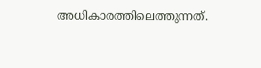അധികാരത്തിലെത്തുന്നത്.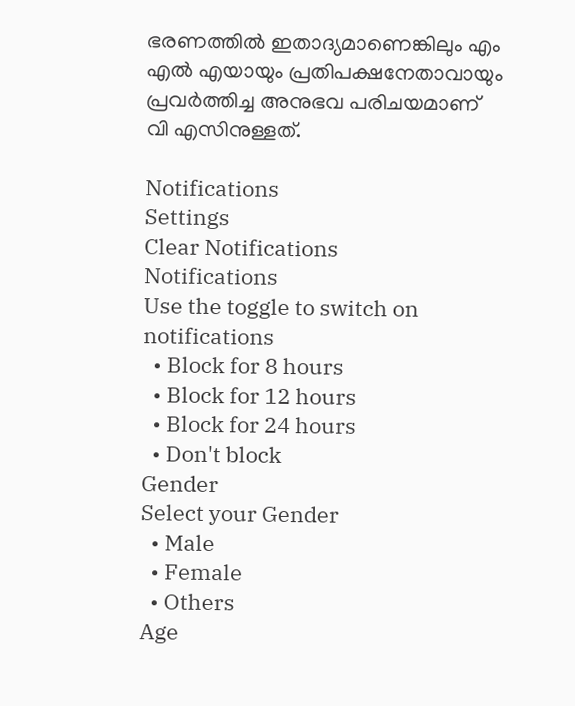ഭരണത്തില്‍ ഇതാദ്യമാണെങ്കിലും എം എല്‍ എയായും പ്രതിപക്ഷനേതാവായും പ്രവര്‍ത്തിച്ച അനുഭവ പരിചയമാണ് വി എസിനുള്ളത്.

Notifications
Settings
Clear Notifications
Notifications
Use the toggle to switch on notifications
  • Block for 8 hours
  • Block for 12 hours
  • Block for 24 hours
  • Don't block
Gender
Select your Gender
  • Male
  • Female
  • Others
Age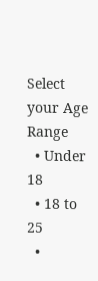Select your Age Range
  • Under 18
  • 18 to 25
  •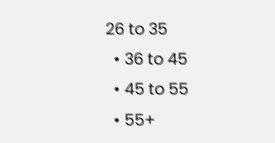26 to 35
  • 36 to 45
  • 45 to 55
  • 55+